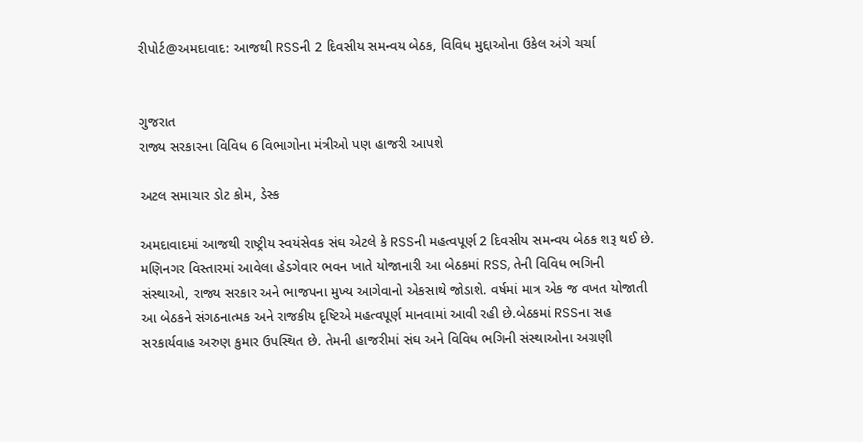રીપોર્ટ@અમદાવાદ: આજથી RSSની 2 દિવસીય સમન્વય બેઠક, વિવિધ મુદ્દાઓના ઉકેલ અંગે ચર્ચા


ગુજરાત
રાજ્ય સરકારના વિવિધ 6 વિભાગોના મંત્રીઓ પણ હાજરી આપશે

અટલ સમાચાર ડોટ કોમ, ડેસ્ક

અમદાવાદમાં આજથી રાષ્ટ્રીય સ્વયંસેવક સંઘ એટલે કે RSSની મહત્વપૂર્ણ 2 દિવસીય સમન્વય બેઠક શરૂ થઈ છે. મણિનગર વિસ્તારમાં આવેલા હેડગેવાર ભવન ખાતે યોજાનારી આ બેઠકમાં RSS, તેની વિવિધ ભગિની સંસ્થાઓ, રાજ્ય સરકાર અને ભાજપના મુખ્ય આગેવાનો એકસાથે જોડાશે. વર્ષમાં માત્ર એક જ વખત યોજાતી આ બેઠકને સંગઠનાત્મક અને રાજકીય દૃષ્ટિએ મહત્વપૂર્ણ માનવામાં આવી રહી છે.બેઠકમાં RSSના સહ સરકાર્યવાહ અરુણ કુમાર ઉપસ્થિત છે. તેમની હાજરીમાં સંઘ અને વિવિધ ભગિની સંસ્થાઓના અગ્રણી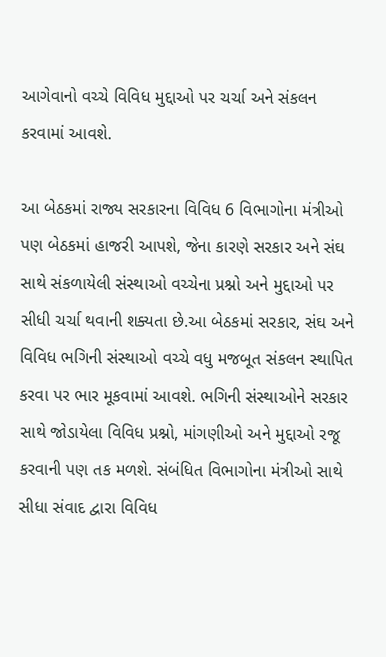આગેવાનો વચ્ચે વિવિધ મુદ્દાઓ પર ચર્ચા અને સંકલન કરવામાં આવશે.

આ બેઠકમાં રાજ્ય સરકારના વિવિધ 6 વિભાગોના મંત્રીઓ પણ બેઠકમાં હાજરી આપશે, જેના કારણે સરકાર અને સંઘ સાથે સંકળાયેલી સંસ્થાઓ વચ્ચેના પ્રશ્નો અને મુદ્દાઓ પર સીધી ચર્ચા થવાની શક્યતા છે.આ બેઠકમાં સરકાર, સંઘ અને વિવિધ ભગિની સંસ્થાઓ વચ્ચે વધુ મજબૂત સંકલન સ્થાપિત કરવા પર ભાર મૂકવામાં આવશે. ભગિની સંસ્થાઓને સરકાર સાથે જોડાયેલા વિવિધ પ્રશ્નો, માંગણીઓ અને મુદ્દાઓ રજૂ કરવાની પણ તક મળશે. સંબંધિત વિભાગોના મંત્રીઓ સાથે સીધા સંવાદ દ્વારા વિવિધ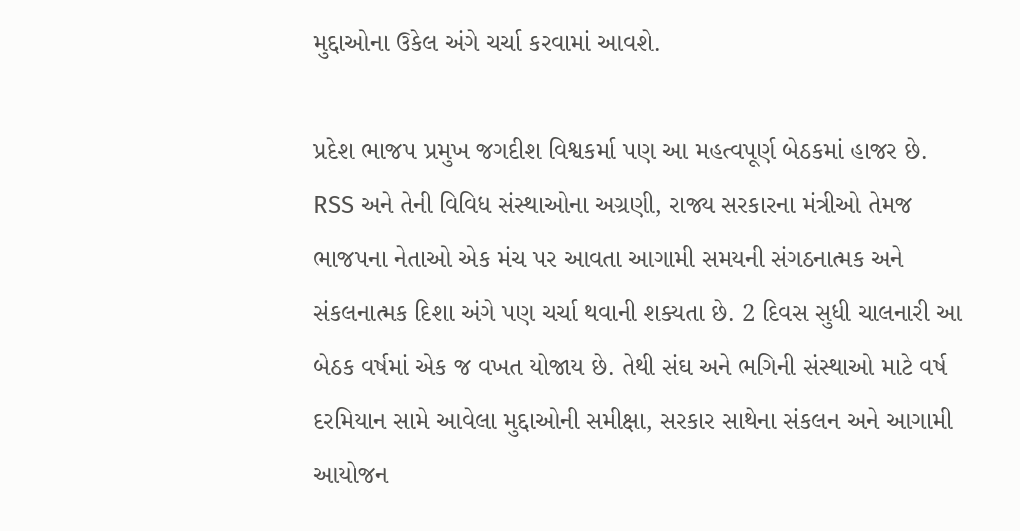મુદ્દાઓના ઉકેલ અંગે ચર્ચા કરવામાં આવશે.

પ્રદેશ ભાજપ પ્રમુખ જગદીશ વિશ્વકર્મા પણ આ મહત્વપૂર્ણ બેઠકમાં હાજર છે. RSS અને તેની વિવિધ સંસ્થાઓના અગ્રણી, રાજ્ય સરકારના મંત્રીઓ તેમજ ભાજપના નેતાઓ એક મંચ પર આવતા આગામી સમયની સંગઠનાત્મક અને સંકલનાત્મક દિશા અંગે પણ ચર્ચા થવાની શક્યતા છે. 2 દિવસ સુધી ચાલનારી આ બેઠક વર્ષમાં એક જ વખત યોજાય છે. તેથી સંઘ અને ભગિની સંસ્થાઓ માટે વર્ષ દરમિયાન સામે આવેલા મુદ્દાઓની સમીક્ષા, સરકાર સાથેના સંકલન અને આગામી આયોજન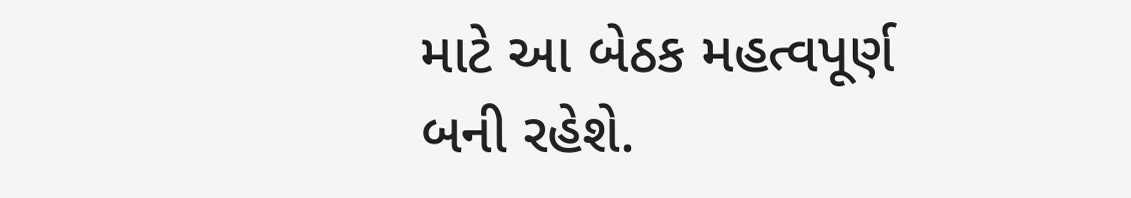માટે આ બેઠક મહત્વપૂર્ણ બની રહેશે.